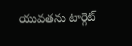యువతను టార్గెట్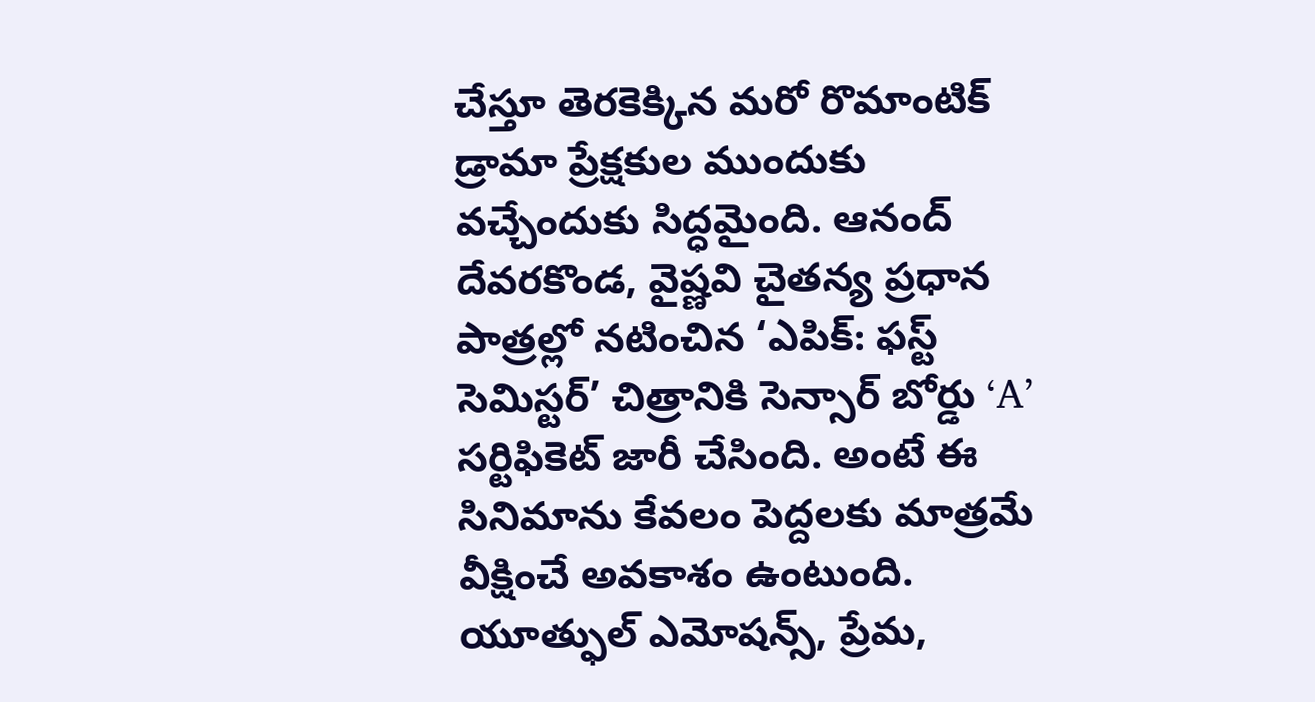చేస్తూ తెరకెక్కిన మరో రొమాంటిక్ డ్రామా ప్రేక్షకుల ముందుకు వచ్చేందుకు సిద్ధమైంది. ఆనంద్ దేవరకొండ, వైష్ణవి చైతన్య ప్రధాన పాత్రల్లో నటించిన ‘ఎపిక్: ఫస్ట్ సెమిస్టర్’ చిత్రానికి సెన్సార్ బోర్డు ‘A’ సర్టిఫికెట్ జారీ చేసింది. అంటే ఈ సినిమాను కేవలం పెద్దలకు మాత్రమే వీక్షించే అవకాశం ఉంటుంది.
యూత్ఫుల్ ఎమోషన్స్, ప్రేమ,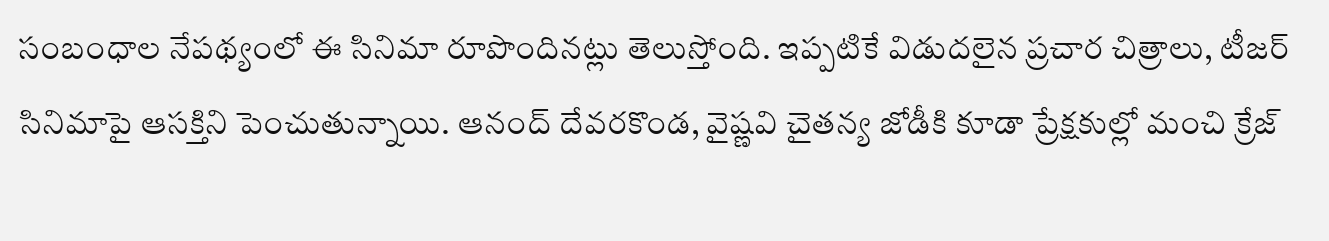సంబంధాల నేపథ్యంలో ఈ సినిమా రూపొందినట్లు తెలుస్తోంది. ఇప్పటికే విడుదలైన ప్రచార చిత్రాలు, టీజర్ సినిమాపై ఆసక్తిని పెంచుతున్నాయి. ఆనంద్ దేవరకొండ, వైష్ణవి చైతన్య జోడీకి కూడా ప్రేక్షకుల్లో మంచి క్రేజ్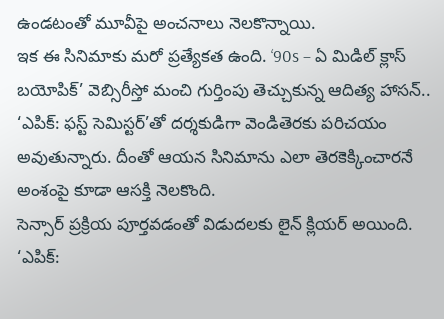ఉండటంతో మూవీపై అంచనాలు నెలకొన్నాయి.
ఇక ఈ సినిమాకు మరో ప్రత్యేకత ఉంది. ‘90s – ఏ మిడిల్ క్లాస్ బయోపిక్’ వెబ్సిరీస్తో మంచి గుర్తింపు తెచ్చుకున్న ఆదిత్య హాసన్.. ‘ఎపిక్: ఫస్ట్ సెమిస్టర్’తో దర్శకుడిగా వెండితెరకు పరిచయం అవుతున్నారు. దీంతో ఆయన సినిమాను ఎలా తెరకెక్కించారనే అంశంపై కూడా ఆసక్తి నెలకొంది.
సెన్సార్ ప్రక్రియ పూర్తవడంతో విడుదలకు లైన్ క్లియర్ అయింది. ‘ఎపిక్: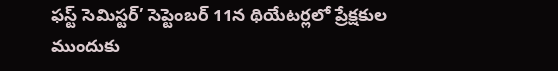ఫస్ట్ సెమిస్టర్’ సెప్టెంబర్ 11న థియేటర్లలో ప్రేక్షకుల ముందుకు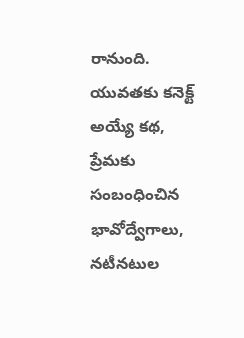రానుంది. యువతకు కనెక్ట్ అయ్యే కథ, ప్రేమకు సంబంధించిన భావోద్వేగాలు, నటీనటుల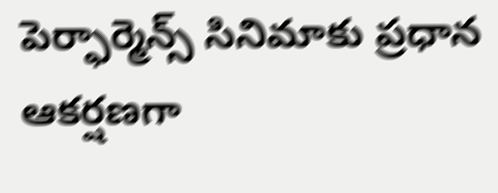పెర్ఫార్మెన్స్ సినిమాకు ప్రధాన ఆకర్షణగా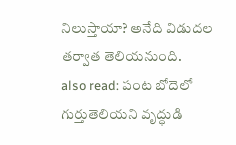నిలుస్తాయా? అనేది విడుదల తర్వాత తెలియనుంది.
also read: పంట బోదెలో గుర్తుతెలియని వృద్ధుడి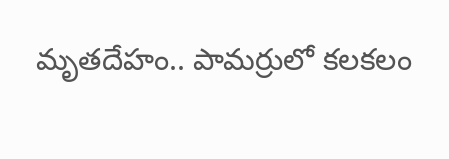మృతదేహం.. పామర్రులో కలకలం